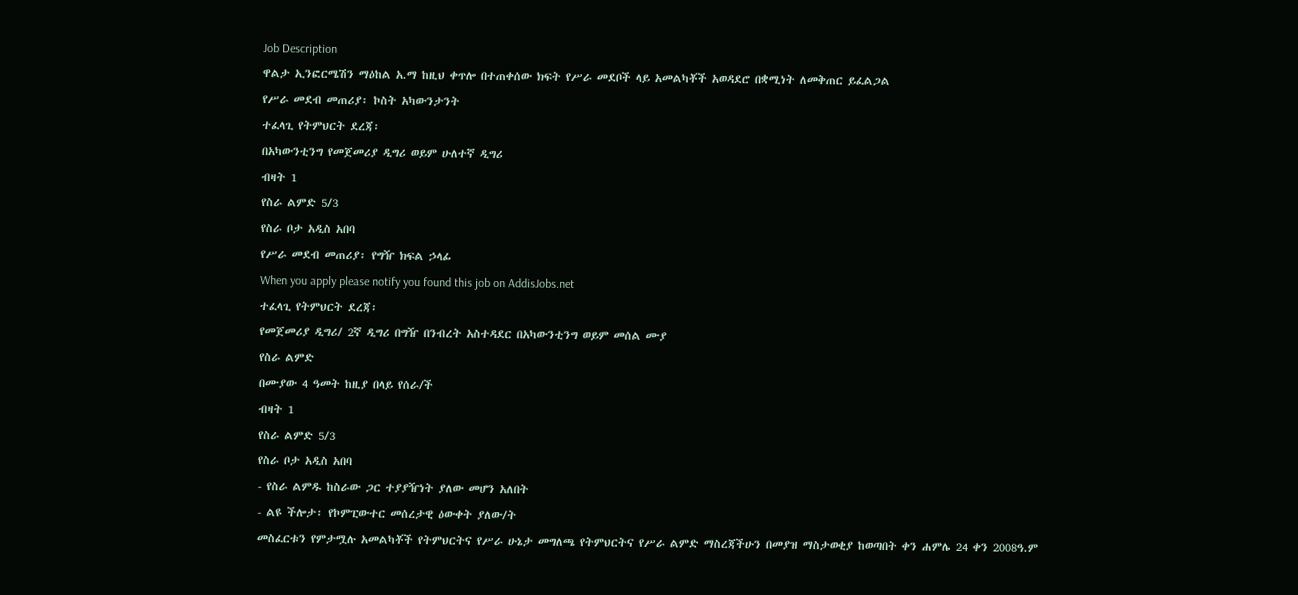Job Description
ዋልታ ኢንፎርሜሽን ማዕከል አ.ማ ከዚህ ቀጥሎ በተጠቀሰው ክፍት የሥራ መደቦች ላይ አመልካቾች አወዳደሮ በቋሚነት ለመቅጠር ይፈልጋል
የሥራ መደብ መጠሪያ፡ ኮስት አካውንታንት
ተፈላጊ የትምህርት ደረጃ፡
በአካውንቲንግ የመጀመሪያ ዲግሪ ወይም ሁለተኛ ዲግሪ
ብዛት 1
የስራ ልምድ 5/3
የስራ ቦታ አዲስ አበባ
የሥራ መደብ መጠሪያ፡ የግዥ ክፍል ኃላፊ
When you apply please notify you found this job on AddisJobs.net
ተፈላጊ የትምህርት ደረጃ፡
የመጀመሪያ ዲግሪ/ 2ኛ ዲግሪ በግዥ በንብረት አስተዳደር በአካውንቲንግ ወይም መሰል ሙያ
የስራ ልምድ
በሙያው 4 ዓመት ከዚያ በላይ የሰራ/ች
ብዛት 1
የስራ ልምድ 5/3
የስራ ቦታ አዲስ አበባ
- የስራ ልምዱ ከስራው ጋር ተያያዥነት ያለው መሆን አለበት
- ልዩ ችሎታ፡ የኮምፒውተር መሰረታዊ ዕውቀት ያለው/ት
መስፈርቱን የምታሟሉ አመልካቾች የትምህርትና የሥራ ሁኔታ መግለጫ የትምህርትና የሥራ ልምድ ማስረጃችሁን በመያዝ ማስታወቂያ ከወጣበት ቀን ሐምሌ 24 ቀን 2008ዓ.ም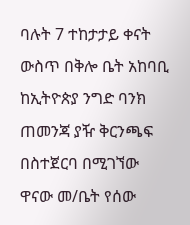ባሉት 7 ተከታታይ ቀናት ውስጥ በቅሎ ቤት አከባቢ ከኢትዮጵያ ንግድ ባንክ ጠመንጃ ያዥ ቅርንጫፍ በስተጀርባ በሚገኘው ዋናው መ/ቤት የሰው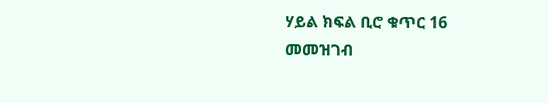ሃይል ክፍል ቢሮ ቁጥር 16 መመዝገብ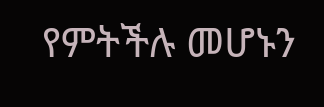የምትችሉ መሆኑን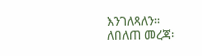እንገለጻለን፡፡
ለበለጠ መረጃ፡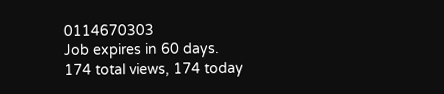0114670303
Job expires in 60 days.
174 total views, 174 today